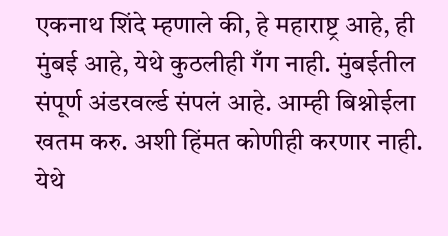एकनाथ शिंदे म्हणाले की, हे महाराष्ट्र आहे, ही मुंबई आहे, येथे कुठलीही गँग नाही. मुंबईतील संपूर्ण अंडरवर्ल्ड संपलं आहे. आम्ही बिश्नोईला खतम करु. अशी हिंमत कोणीही करणार नाही. येथे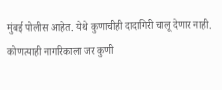मुंबई पोलीस आहेत. येथे कुणाचीही दादागिरी चालू देणार नाही. कोणत्याही नागरिकाला जर कुणी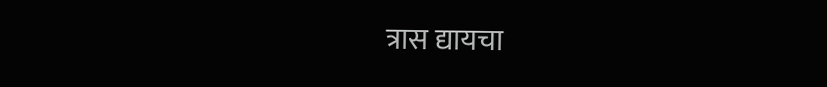त्रास द्यायचा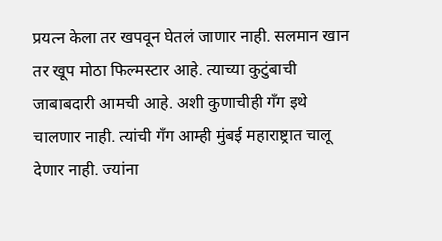प्रयत्न केला तर खपवून घेतलं जाणार नाही. सलमान खान तर खूप मोठा फिल्मस्टार आहे. त्याच्या कुटुंबाची जाबाबदारी आमची आहे. अशी कुणाचीही गँग इथे चालणार नाही. त्यांची गँग आम्ही मुंबई महाराष्ट्रात चालू देणार नाही. ज्यांना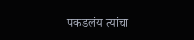पकडलंय त्यांचा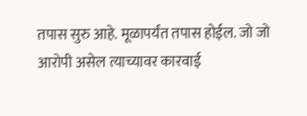तपास सुरु आहे. मूळापर्यंत तपास होईल. जो जो आरोपी असेल त्याच्यावर कारवाई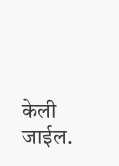केली जाईल.